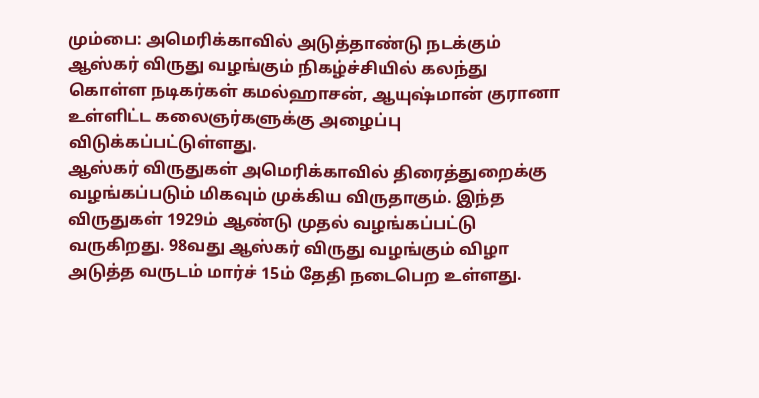மும்பை: அமெரிக்காவில் அடுத்தாண்டு நடக்கும் ஆஸ்கர் விருது வழங்கும் நிகழ்ச்சியில் கலந்து கொள்ள நடிகர்கள் கமல்ஹாசன், ஆயுஷ்மான் குரானா உள்ளிட்ட கலைஞர்களுக்கு அழைப்பு விடுக்கப்பட்டுள்ளது.
ஆஸ்கர் விருதுகள் அமெரிக்காவில் திரைத்துறைக்கு வழங்கப்படும் மிகவும் முக்கிய விருதாகும். இந்த விருதுகள் 1929ம் ஆண்டு முதல் வழங்கப்பட்டு வருகிறது. 98வது ஆஸ்கர் விருது வழங்கும் விழா அடுத்த வருடம் மார்ச் 15ம் தேதி நடைபெற உள்ளது.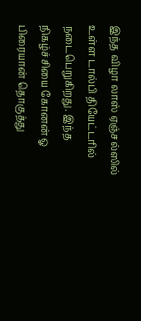இந்த விழா லாஸ் ஏஞ்சல்ஸில் உள்ள டால்பி தியேட்டரில் நடைபெறுகிறது. இந்த நிகழ்ச்சியை கோனன் ஓ பிரையான் தொகுத்து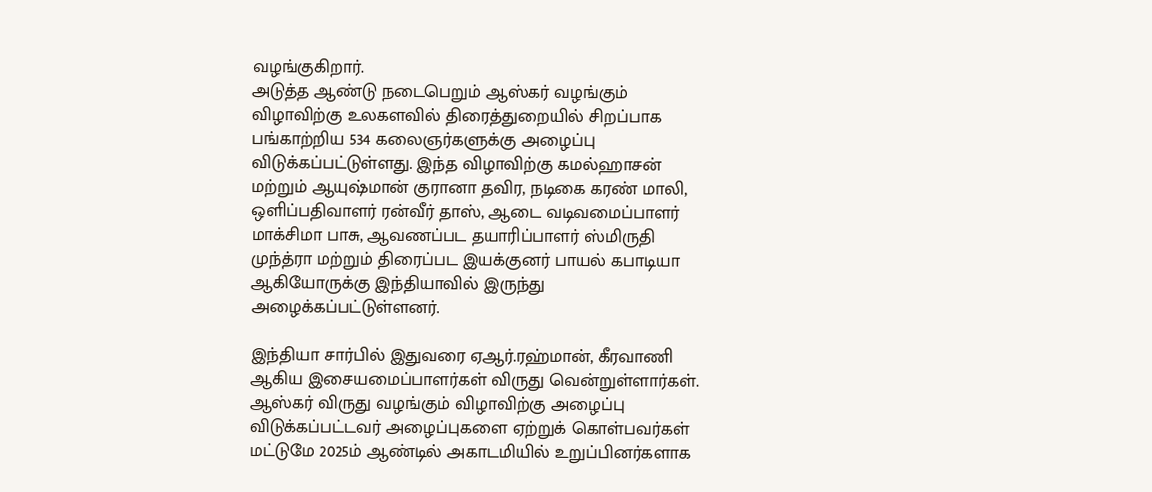வழங்குகிறார்.
அடுத்த ஆண்டு நடைபெறும் ஆஸ்கர் வழங்கும் விழாவிற்கு உலகளவில் திரைத்துறையில் சிறப்பாக பங்காற்றிய 534 கலைஞர்களுக்கு அழைப்பு விடுக்கப்பட்டுள்ளது. இந்த விழாவிற்கு கமல்ஹாசன் மற்றும் ஆயுஷ்மான் குரானா தவிர, நடிகை கரண் மாலி, ஒளிப்பதிவாளர் ரன்வீர் தாஸ், ஆடை வடிவமைப்பாளர் மாக்சிமா பாசு, ஆவணப்பட தயாரிப்பாளர் ஸ்மிருதி முந்த்ரா மற்றும் திரைப்பட இயக்குனர் பாயல் கபாடியா ஆகியோருக்கு இந்தியாவில் இருந்து அழைக்கப்பட்டுள்ளனர்.

இந்தியா சார்பில் இதுவரை ஏஆர்.ரஹ்மான், கீரவாணி ஆகிய இசையமைப்பாளர்கள் விருது வென்றுள்ளார்கள். ஆஸ்கர் விருது வழங்கும் விழாவிற்கு அழைப்பு விடுக்கப்பட்டவர் அழைப்புகளை ஏற்றுக் கொள்பவர்கள் மட்டுமே 2025ம் ஆண்டில் அகாடமியில் உறுப்பினர்களாக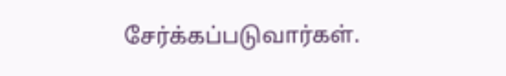சேர்க்கப்படுவார்கள்.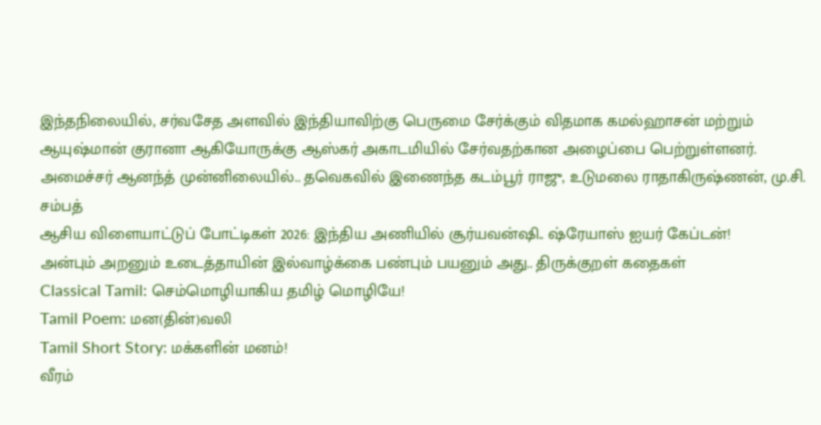இந்தநிலையில், சர்வசேத அளவில் இந்தியாவிற்கு பெருமை சேர்க்கும் விதமாக கமல்ஹாசன் மற்றும் ஆயுஷ்மான் குரானா ஆகியோருக்கு ஆஸ்கர் அகாடமியில் சேர்வதற்கான அழைப்பை பெற்றுள்ளனர்.
அமைச்சர் ஆனந்த் முன்னிலையில்.. தவெகவில் இணைந்த கடம்பூர் ராஜு, உடுமலை ராதாகிருஷ்ணன், மு.சி. சம்பத்
ஆசிய விளையாட்டுப் போட்டிகள் 2026: இந்திய அணியில் சூர்யவன்ஷி.. ஷ்ரேயாஸ் ஐயர் கேப்டன்!
அன்பும் அறனும் உடைத்தாயின் இல்வாழ்க்கை பண்பும் பயனும் அது.. திருக்குறள் கதைகள்
Classical Tamil: செம்மொழியாகிய தமிழ் மொழியே!
Tamil Poem: மன(தின்)வலி
Tamil Short Story: மக்களின் மனம்!
வீரம்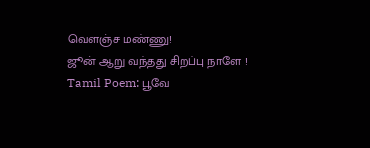வெளஞ்ச மண்ணு!
ஜூன் ஆறு வந்தது சிறப்பு நாளே !
Tamil Poem: பூவே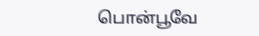பொன்பூவே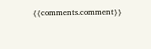{{comments.comment}}